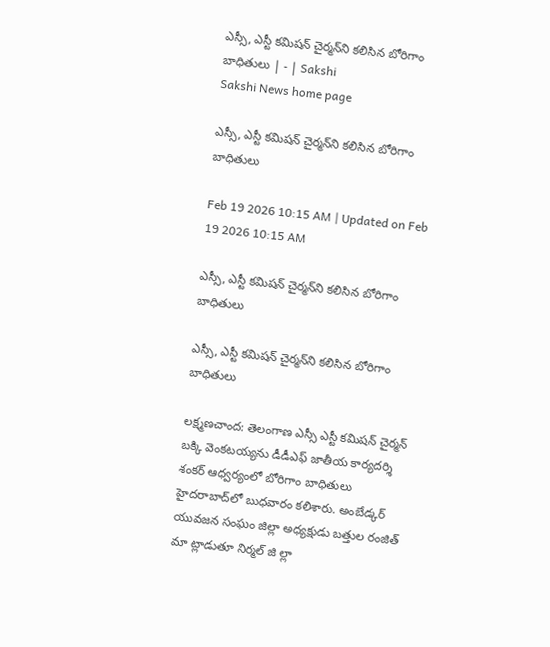ఎస్సీ, ఎస్టీ కమిషన్‌ చైర్మన్‌ని కలిసిన బోరిగాం బాధితులు | - | Sakshi
Sakshi News home page

ఎస్సీ, ఎస్టీ కమిషన్‌ చైర్మన్‌ని కలిసిన బోరిగాం బాధితులు

Feb 19 2026 10:15 AM | Updated on Feb 19 2026 10:15 AM

ఎస్సీ, ఎస్టీ కమిషన్‌ చైర్మన్‌ని కలిసిన బోరిగాం బాధితులు

ఎస్సీ, ఎస్టీ కమిషన్‌ చైర్మన్‌ని కలిసిన బోరిగాం బాధితులు

లక్ష్మణచాంద: తెలంగాణ ఎస్సీ ఎస్టీ కమిషన్‌ చైర్మన్‌ బక్కి వెంకటయ్యను డీడీఎఫ్‌ జాతీయ కార్యదర్శి శంకర్‌ ఆధ్వర్యంలో బోరిగాం బాధితులు హైదరాబాద్‌లో బుధవారం కలిశారు. అంబేడ్కర్‌ యువజన సంఘం జిల్లా అధ్యక్షుడు బత్తుల రంజిత్‌ మా ట్లాడుతూ నిర్మల్‌ జి ల్లా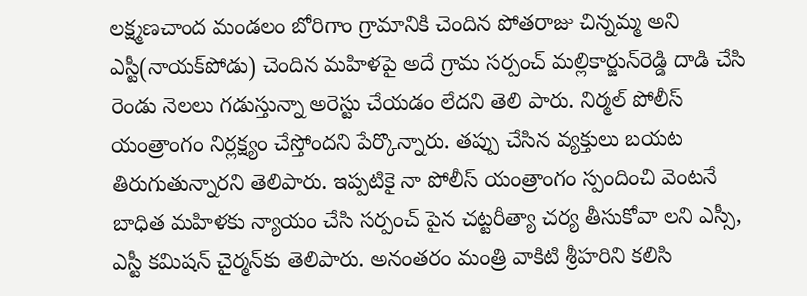లక్ష్మణచాంద మండలం బోరిగాం గ్రామానికి చెందిన పోతరాజు చిన్నమ్మ అని ఎస్టీ(నాయక్‌పోడు) చెందిన మహిళపై అదే గ్రామ సర్పంచ్‌ మల్లికార్జున్‌రెడ్డి దాడి చేసి రెండు నెలలు గడుస్తున్నా అరెస్టు చేయడం లేదని తెలి పారు. నిర్మల్‌ పోలీస్‌ యంత్రాంగం నిర్లక్ష్యం చేస్తోందని పేర్కొన్నారు. తప్పు చేసిన వ్యక్తులు బయట తిరుగుతున్నారని తెలిపారు. ఇప్పటికై నా పోలీస్‌ యంత్రాంగం స్పందించి వెంటనే బాధిత మహిళకు న్యాయం చేసి సర్పంచ్‌ పైన చట్టరీత్యా చర్య తీసుకోవా లని ఎస్సీ, ఎస్టీ కమిషన్‌ చైర్మన్‌కు తెలిపారు. అనంతరం మంత్రి వాకిటి శ్రీహరిని కలిసి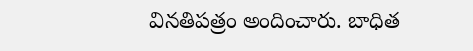వినతిపత్రం అందించారు. బాధిత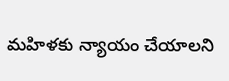మహిళకు న్యాయం చేయాలని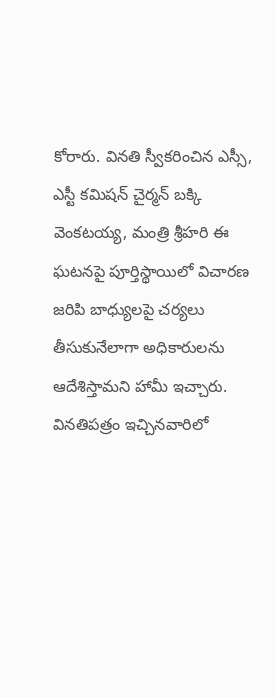కోరారు. వినతి స్వీకరించిన ఎస్సీ, ఎస్టీ కమిషన్‌ చైర్మన్‌ బక్కి వెంకటయ్య, మంత్రి శ్రీహరి ఈ ఘటనపై పూర్తిస్థాయిలో విచారణ జరిపి బాధ్యులపై చర్యలు తీసుకునేలాగా అధికారులను ఆదేశిస్తామని హామీ ఇచ్చారు. వినతిపత్రం ఇచ్చినవారిలో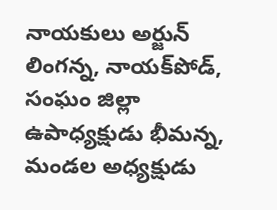నాయకులు అర్జున్‌ లింగన్న, నాయక్‌పోడ్‌, సంఘం జిల్లా ఉపాధ్యక్షుడు భీమన్న, మండల అధ్యక్షుడు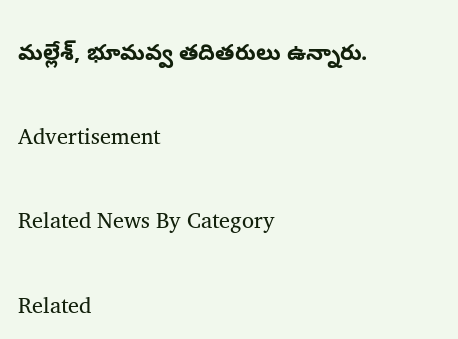మల్లేశ్‌, భూమవ్వ తదితరులు ఉన్నారు.

Advertisement

Related News By Category

Related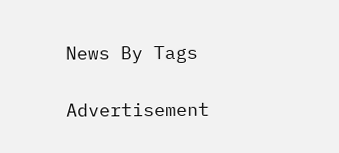News By Tags

Advertisement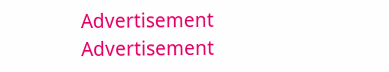Advertisement
Advertisement